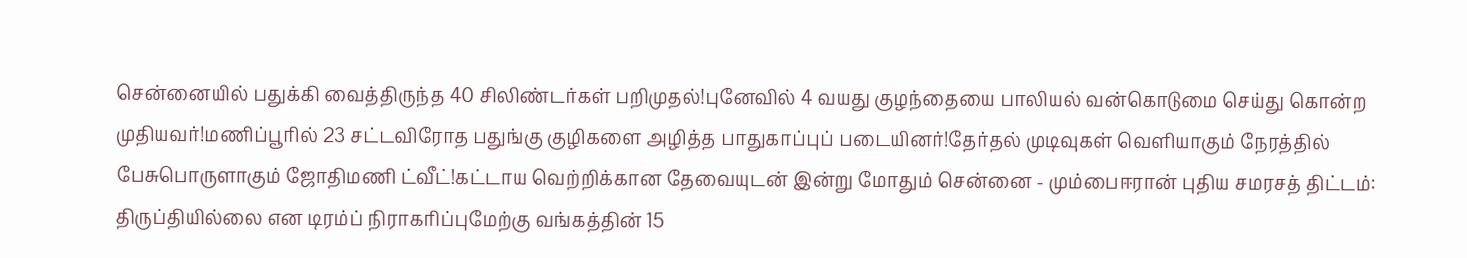சென்னையில் பதுக்கி வைத்திருந்த 40 சிலிண்டர்கள் பறிமுதல்!புனேவில் 4 வயது குழந்தையை பாலியல் வன்கொடுமை செய்து கொன்ற முதியவர்!மணிப்பூரில் 23 சட்டவிரோத பதுங்கு குழிகளை அழித்த பாதுகாப்புப் படையினர்!தேர்தல் முடிவுகள் வெளியாகும் நேரத்தில் பேசுபொருளாகும் ஜோதிமணி ட்வீட்!கட்டாய வெற்றிக்கான தேவையுடன் இன்று மோதும் சென்னை - மும்பைஈரான் புதிய சமரசத் திட்டம்: திருப்தியில்லை என டிரம்ப் நிராகரிப்புமேற்கு வங்கத்தின் 15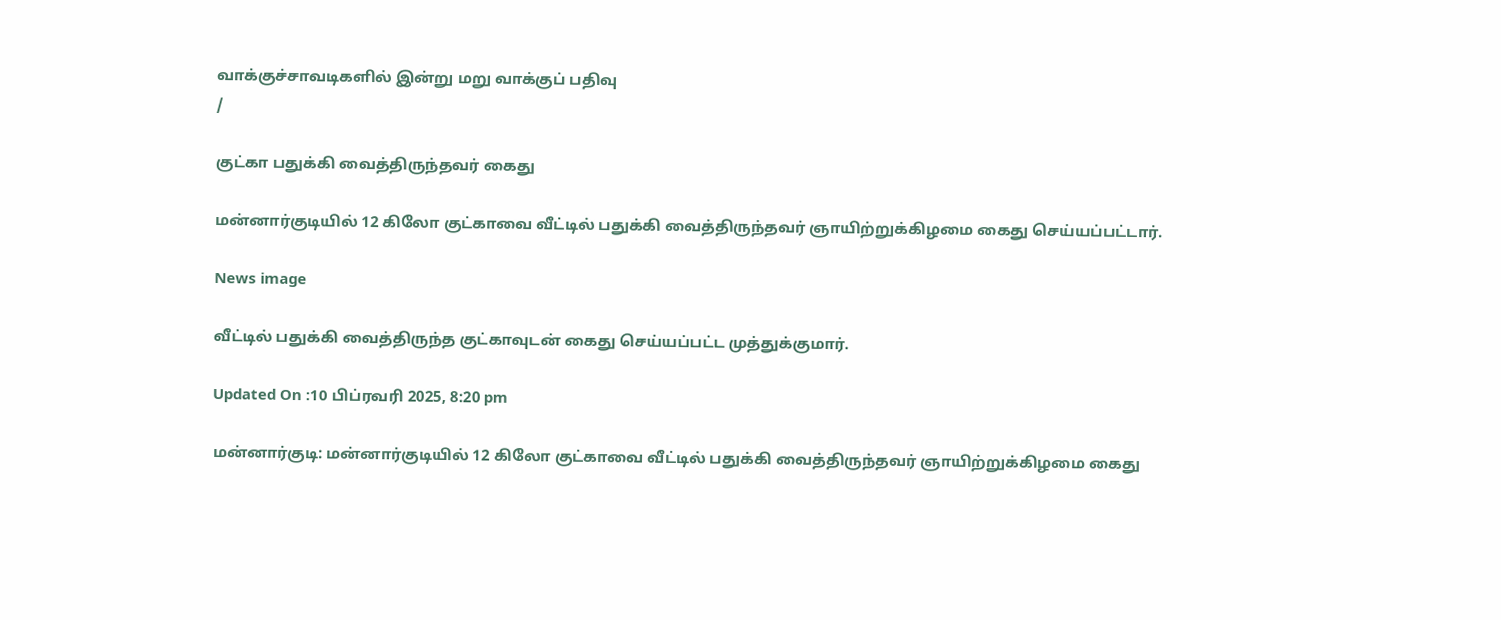வாக்குச்சாவடிகளில் இன்று மறு வாக்குப் பதிவு
/

குட்கா பதுக்கி வைத்திருந்தவர் கைது

மன்னார்குடியில் 12 கிலோ குட்காவை வீட்டில் பதுக்கி வைத்திருந்தவர் ஞாயிற்றுக்கிழமை கைது செய்யப்பட்டார்.

News image

வீட்டில் பதுக்கி வைத்திருந்த குட்காவுடன் கைது செய்யப்பட்ட முத்துக்குமார்.

Updated On :10 பிப்ரவரி 2025, 8:20 pm

மன்னார்குடி: மன்னார்குடியில் 12 கிலோ குட்காவை வீட்டில் பதுக்கி வைத்திருந்தவர் ஞாயிற்றுக்கிழமை கைது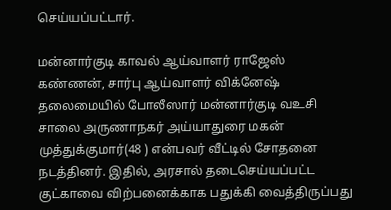செய்யப்பட்டார்.

மன்னார்குடி காவல் ஆய்வாளர் ராஜேஸ் கண்ணன், சார்பு ஆய்வாளர் விக்னேஷ் தலைமையில் போலீஸார் மன்னார்குடி வஉசி சாலை அருணாநகர் அய்யாதுரை மகன் முத்துக்குமார்(48 ) என்பவர் வீட்டில் சோதனை நடத்தினர். இதில், அரசால் தடைசெய்யப்பட்ட குட்காவை விற்பனைக்காக பதுக்கி வைத்திருப்பது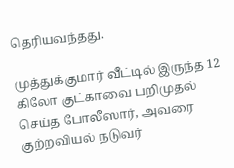தெரியவந்தது.

முத்துக்குமார் வீட்டில் இருந்த 12 கிலோ குட்காவை பறிமுதல் செய்த போலீஸார், அவரை குற்றவியல் நடுவர்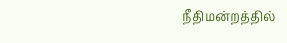நீதிமன்றத்தில்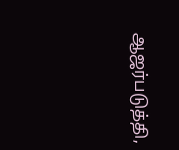ஆஜர்படுத்தி,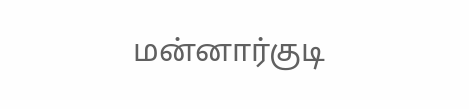மன்னார்குடி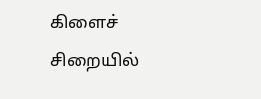கிளைச் சிறையில்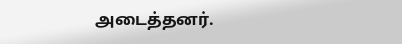அடைத்தனர்.